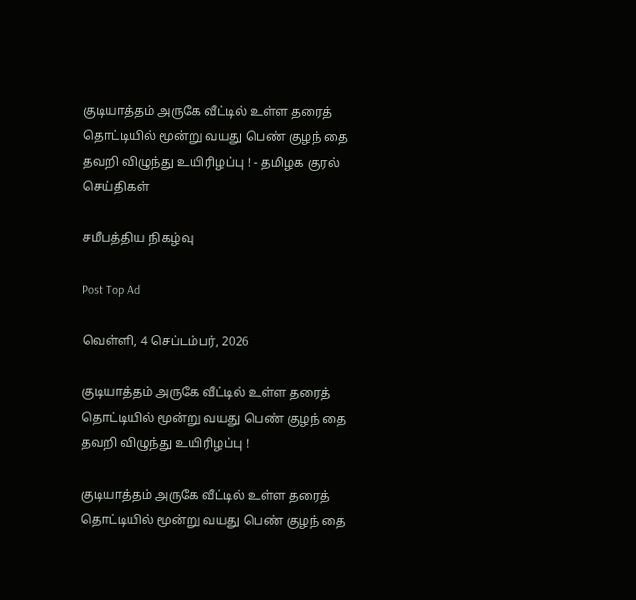குடியாத்தம் அருகே வீட்டில் உள்ள தரைத் தொட்டியில் மூன்று வயது பெண் குழந் தை தவறி விழுந்து உயிரிழப்பு ! - தமிழக குரல் செய்திகள்

சமீபத்திய நிகழ்வு

Post Top Ad

வெள்ளி, 4 செப்டம்பர், 2026

குடியாத்தம் அருகே வீட்டில் உள்ள தரைத் தொட்டியில் மூன்று வயது பெண் குழந் தை தவறி விழுந்து உயிரிழப்பு !

குடியாத்தம் அருகே வீட்டில் உள்ள தரைத் தொட்டியில் மூன்று வயது பெண் குழந் தை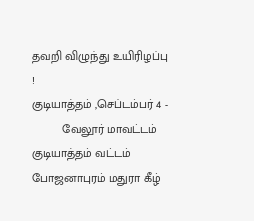தவறி விழுந்து உயிரிழப்பு !
குடியாத்தம் ,செப்டம்பர்‌ 4 -
         வேலூர் மாவட்டம் குடியாத்தம் வட்டம் போஜனாபுரம் மதுரா கீழ்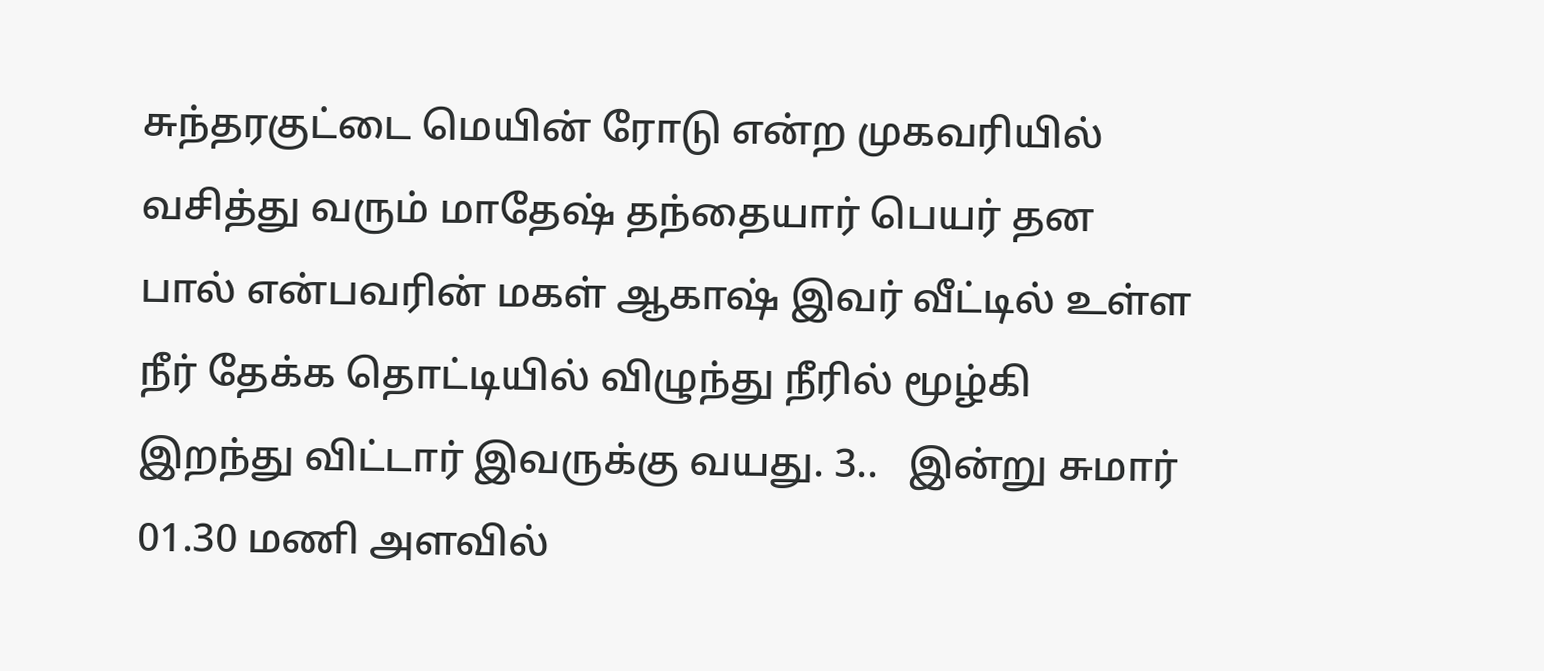சுந்தரகுட்டை மெயின் ரோடு என்ற முகவரியில் வசித்து வரும் மாதேஷ் தந்தையார் பெயர் தன பால் என்பவரின் மகள் ஆகாஷ் இவர் வீட்டில் உள்ள நீர் தேக்க தொட்டியில் விழுந்து நீரில் மூழ்கி இறந்து விட்டார் இவருக்கு வயது. 3..   இன்று சுமார் 01.30 மணி அளவில்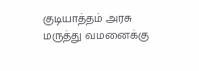குடியாத்தம் அரசு மருத்து வமனைக்கு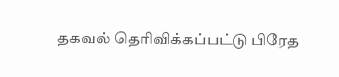தகவல் தெரிவிக்கப்பட்டு பிரேத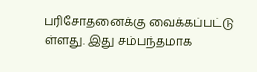பரிசோதனைக்கு வைக்கப்பட்டு ள்ளது. இது சம்பந்தமாக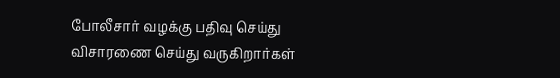போலீசார் வழக்கு பதிவு செய்து விசாரணை செய்து வருகிறார்கள்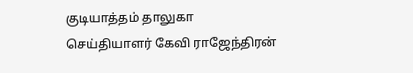குடியாத்தம் தாலுகா செய்தியாளர் கேவி ராஜேந்திரன்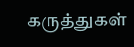கருத்துகள்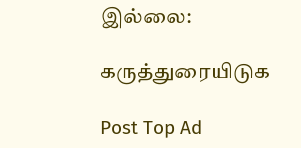இல்லை:

கருத்துரையிடுக

Post Top Ad